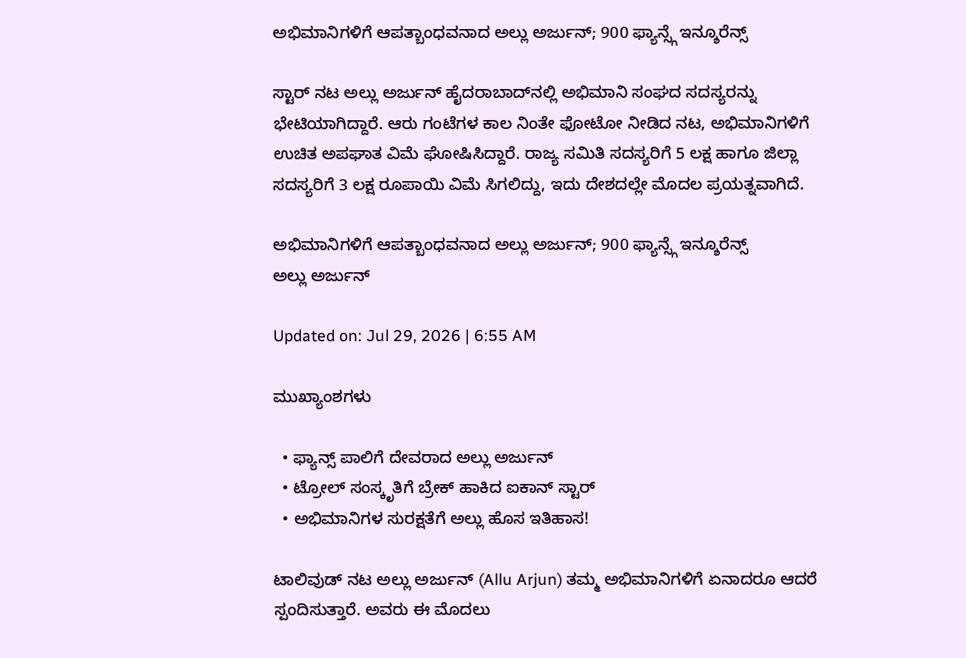ಅಭಿಮಾನಿಗಳಿಗೆ ಆಪತ್ಬಾಂಧವನಾದ ಅಲ್ಲು ಅರ್ಜುನ್; 900 ಫ್ಯಾನ್ಸ್ಗೆ ಇನ್ಶೂರೆನ್ಸ್

ಸ್ಟಾರ್ ನಟ ಅಲ್ಲು ಅರ್ಜುನ್ ಹೈದರಾಬಾದ್‌ನಲ್ಲಿ ಅಭಿಮಾನಿ ಸಂಘದ ಸದಸ್ಯರನ್ನು ಭೇಟಿಯಾಗಿದ್ದಾರೆ. ಆರು ಗಂಟೆಗಳ ಕಾಲ ನಿಂತೇ ಫೋಟೋ ನೀಡಿದ ನಟ, ಅಭಿಮಾನಿಗಳಿಗೆ ಉಚಿತ ಅಪಘಾತ ವಿಮೆ ಘೋಷಿಸಿದ್ದಾರೆ. ರಾಜ್ಯ ಸಮಿತಿ ಸದಸ್ಯರಿಗೆ 5 ಲಕ್ಷ ಹಾಗೂ ಜಿಲ್ಲಾ ಸದಸ್ಯರಿಗೆ 3 ಲಕ್ಷ ರೂಪಾಯಿ ವಿಮೆ ಸಿಗಲಿದ್ದು, ಇದು ದೇಶದಲ್ಲೇ ಮೊದಲ ಪ್ರಯತ್ನವಾಗಿದೆ.

ಅಭಿಮಾನಿಗಳಿಗೆ ಆಪತ್ಬಾಂಧವನಾದ ಅಲ್ಲು ಅರ್ಜುನ್; 900 ಫ್ಯಾನ್ಸ್ಗೆ ಇನ್ಶೂರೆನ್ಸ್
ಅಲ್ಲು ಅರ್ಜುನ್

Updated on: Jul 29, 2026 | 6:55 AM

ಮುಖ್ಯಾಂಶಗಳು

  • ಫ್ಯಾನ್ಸ್ ಪಾಲಿಗೆ ದೇವರಾದ ಅಲ್ಲು ಅರ್ಜುನ್
  • ಟ್ರೋಲ್ ಸಂಸ್ಕೃತಿಗೆ ಬ್ರೇಕ್ ಹಾಕಿದ ಐಕಾನ್ ಸ್ಟಾರ್
  • ಅಭಿಮಾನಿಗಳ ಸುರಕ್ಷತೆಗೆ ಅಲ್ಲು ಹೊಸ ಇತಿಹಾಸ!

ಟಾಲಿವುಡ್ ನಟ ಅಲ್ಲು ಅರ್ಜುನ್ (Allu Arjun) ತಮ್ಮ ಅಭಿಮಾನಿಗಳಿಗೆ ಏನಾದರೂ ಆದರೆ ಸ್ಪಂದಿಸುತ್ತಾರೆ. ಅವರು ಈ ಮೊದಲು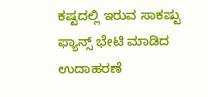ಕಷ್ಟದಲ್ಲಿ ಇರುವ ಸಾಕಷ್ಟು ಫ್ಯಾನ್ಸ್ ಭೇಟಿ ಮಾಡಿದ ಉದಾಹರಣೆ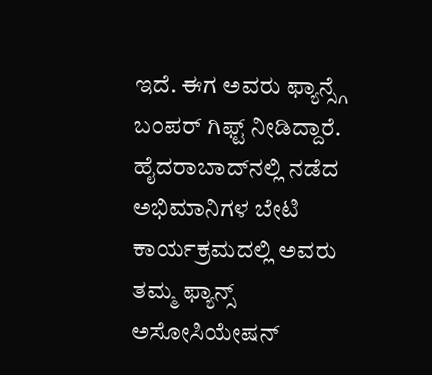ಇದೆ. ಈಗ ಅವರು ಫ್ಯಾನ್ಸ್ಗೆ ಬಂಪರ್ ಗಿಫ್ಟ್ ನೀಡಿದ್ದಾರೆ. ಹೈದರಾಬಾದ್‌ನಲ್ಲಿ ನಡೆದ ಅಭಿಮಾನಿಗಳ ಬೇಟಿ ಕಾರ್ಯಕ್ರಮದಲ್ಲಿ ಅವರು ತಮ್ಮ ಫ್ಯಾನ್ಸ್ ಅಸೋಸಿಯೇಷನ್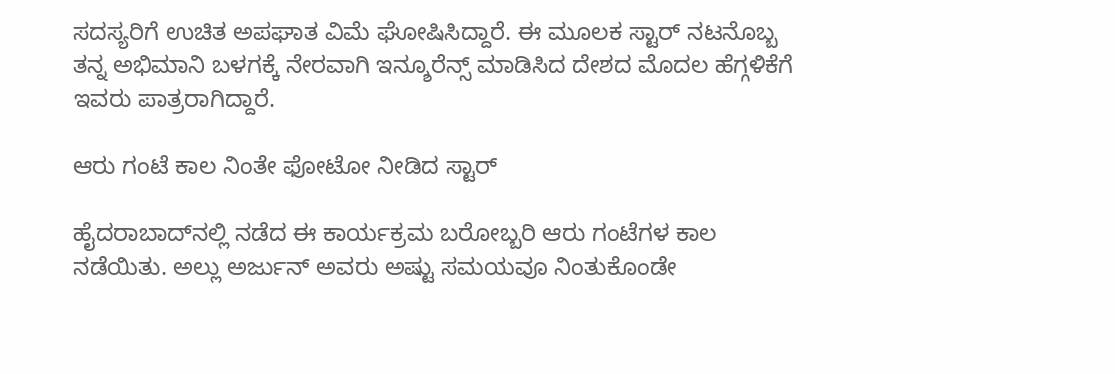ಸದಸ್ಯರಿಗೆ ಉಚಿತ ಅಪಘಾತ ವಿಮೆ ಘೋಷಿಸಿದ್ದಾರೆ. ಈ ಮೂಲಕ ಸ್ಟಾರ್ ನಟನೊಬ್ಬ ತನ್ನ ಅಭಿಮಾನಿ ಬಳಗಕ್ಕೆ ನೇರವಾಗಿ ಇನ್ಶೂರೆನ್ಸ್ ಮಾಡಿಸಿದ ದೇಶದ ಮೊದಲ ಹೆಗ್ಗಳಿಕೆಗೆ ಇವರು ಪಾತ್ರರಾಗಿದ್ದಾರೆ.

ಆರು ಗಂಟೆ ಕಾಲ ನಿಂತೇ ಫೋಟೋ ನೀಡಿದ ಸ್ಟಾರ್

ಹೈದರಾಬಾದ್‌ನಲ್ಲಿ ನಡೆದ ಈ ಕಾರ್ಯಕ್ರಮ ಬರೋಬ್ಬರಿ ಆರು ಗಂಟೆಗಳ ಕಾಲ ನಡೆಯಿತು. ಅಲ್ಲು ಅರ್ಜುನ್ ಅವರು ಅಷ್ಟು ಸಮಯವೂ ನಿಂತುಕೊಂಡೇ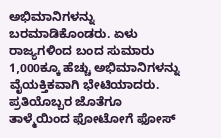ಅಭಿಮಾನಿಗಳನ್ನು ಬರಮಾಡಿಕೊಂಡರು. ಏಳು ರಾಜ್ಯಗಳಿಂದ ಬಂದ ಸುಮಾರು 1,000ಕ್ಕೂ ಹೆಚ್ಚು ಅಭಿಮಾನಿಗಳನ್ನು ವೈಯಕ್ತಿಕವಾಗಿ ಭೇಟಿಯಾದರು. ಪ್ರತಿಯೊಬ್ಬರ ಜೊತೆಗೂ ತಾಳ್ಮೆಯಿಂದ ಫೋಟೋಗೆ ಫೋಸ್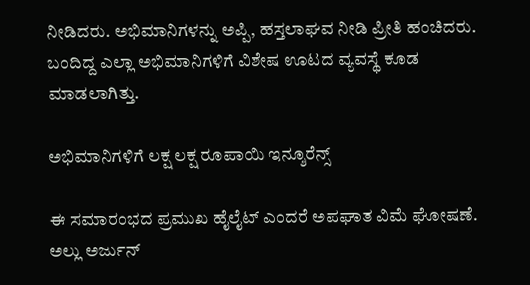ನೀಡಿದರು. ಅಭಿಮಾನಿಗಳನ್ನು ಅಪ್ಪಿ, ಹಸ್ತಲಾಘವ ನೀಡಿ ಪ್ರೀತಿ ಹಂಚಿದರು. ಬಂದಿದ್ದ ಎಲ್ಲಾ ಅಭಿಮಾನಿಗಳಿಗೆ ವಿಶೇಷ ಊಟದ ವ್ಯವಸ್ಥೆ ಕೂಡ ಮಾಡಲಾಗಿತ್ತು.

ಅಭಿಮಾನಿಗಳಿಗೆ ಲಕ್ಷ ಲಕ್ಷ ರೂಪಾಯಿ ಇನ್ಶೂರೆನ್ಸ್

ಈ ಸಮಾರಂಭದ ಪ್ರಮುಖ ಹೈಲೈಟ್ ಎಂದರೆ ಅಪಘಾತ ವಿಮೆ ಘೋಷಣೆ. ಅಲ್ಲು ಅರ್ಜುನ್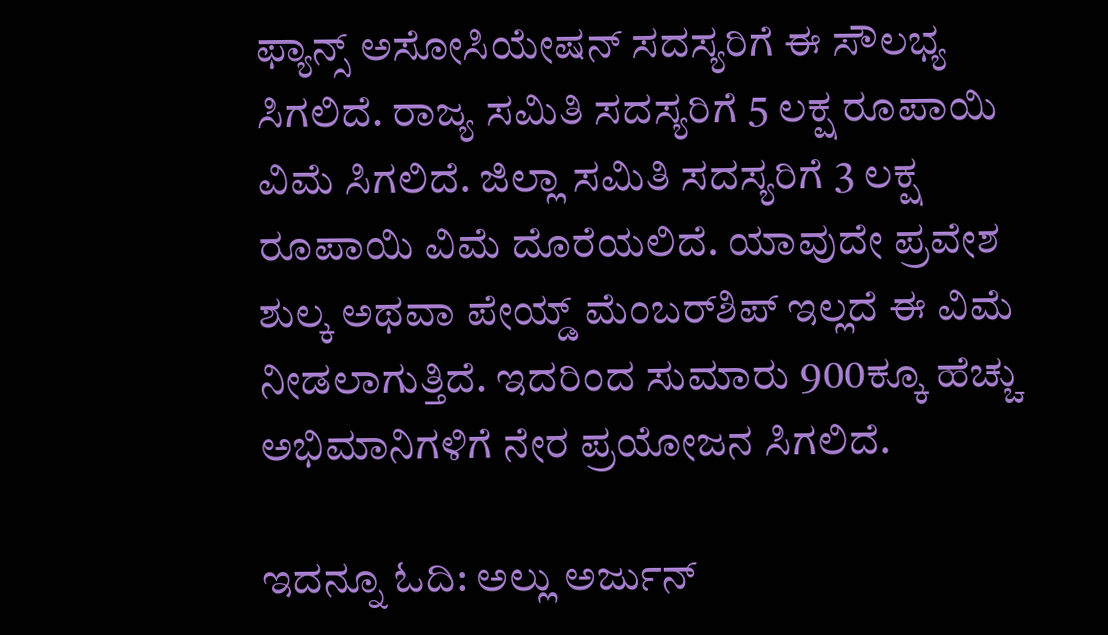ಫ್ಯಾನ್ಸ್ ಅಸೋಸಿಯೇಷನ್ ಸದಸ್ಯರಿಗೆ ಈ ಸೌಲಭ್ಯ ಸಿಗಲಿದೆ. ರಾಜ್ಯ ಸಮಿತಿ ಸದಸ್ಯರಿಗೆ 5 ಲಕ್ಷ ರೂಪಾಯಿ ವಿಮೆ ಸಿಗಲಿದೆ. ಜಿಲ್ಲಾ ಸಮಿತಿ ಸದಸ್ಯರಿಗೆ 3 ಲಕ್ಷ ರೂಪಾಯಿ ವಿಮೆ ದೊರೆಯಲಿದೆ. ಯಾವುದೇ ಪ್ರವೇಶ ಶುಲ್ಕ ಅಥವಾ ಪೇಯ್ಡ್ ಮೆಂಬರ್‌ಶಿಪ್ ಇಲ್ಲದೆ ಈ ವಿಮೆ ನೀಡಲಾಗುತ್ತಿದೆ. ಇದರಿಂದ ಸುಮಾರು 900ಕ್ಕೂ ಹೆಚ್ಚು ಅಭಿಮಾನಿಗಳಿಗೆ ನೇರ ಪ್ರಯೋಜನ ಸಿಗಲಿದೆ.

ಇದನ್ನೂ ಓದಿ: ಅಲ್ಲು ಅರ್ಜುನ್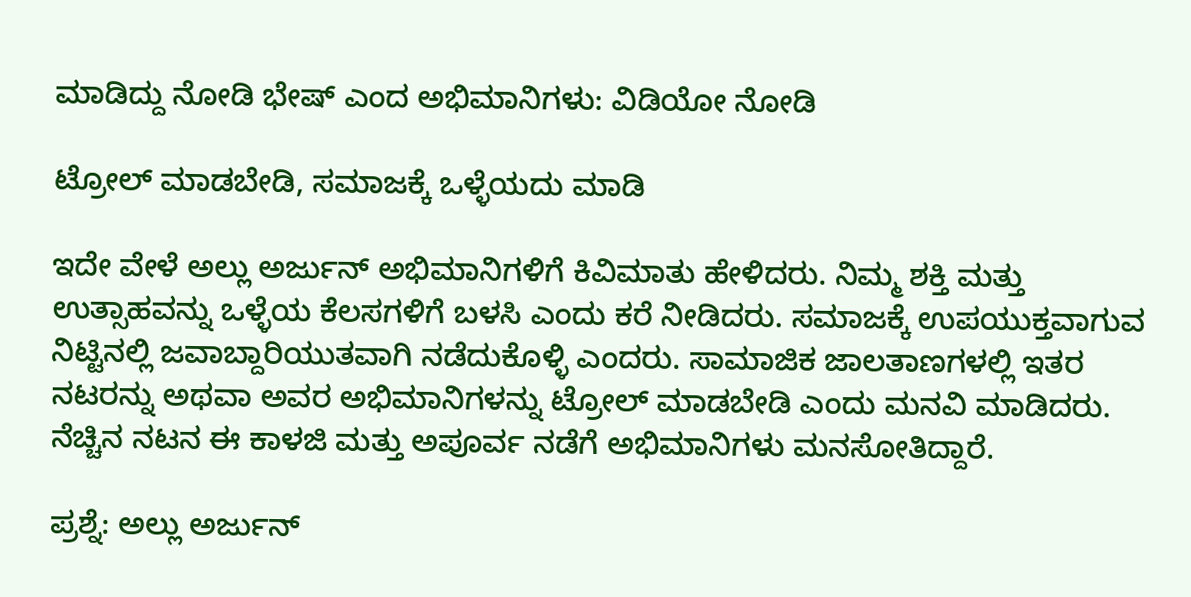ಮಾಡಿದ್ದು ನೋಡಿ ಭೇಷ್ ಎಂದ ಅಭಿಮಾನಿಗಳು: ವಿಡಿಯೋ ನೋಡಿ

ಟ್ರೋಲ್ ಮಾಡಬೇಡಿ, ಸಮಾಜಕ್ಕೆ ಒಳ್ಳೆಯದು ಮಾಡಿ

ಇದೇ ವೇಳೆ ಅಲ್ಲು ಅರ್ಜುನ್ ಅಭಿಮಾನಿಗಳಿಗೆ ಕಿವಿಮಾತು ಹೇಳಿದರು. ನಿಮ್ಮ ಶಕ್ತಿ ಮತ್ತು ಉತ್ಸಾಹವನ್ನು ಒಳ್ಳೆಯ ಕೆಲಸಗಳಿಗೆ ಬಳಸಿ ಎಂದು ಕರೆ ನೀಡಿದರು. ಸಮಾಜಕ್ಕೆ ಉಪಯುಕ್ತವಾಗುವ ನಿಟ್ಟಿನಲ್ಲಿ ಜವಾಬ್ದಾರಿಯುತವಾಗಿ ನಡೆದುಕೊಳ್ಳಿ ಎಂದರು. ಸಾಮಾಜಿಕ ಜಾಲತಾಣಗಳಲ್ಲಿ ಇತರ ನಟರನ್ನು ಅಥವಾ ಅವರ ಅಭಿಮಾನಿಗಳನ್ನು ಟ್ರೋಲ್ ಮಾಡಬೇಡಿ ಎಂದು ಮನವಿ ಮಾಡಿದರು. ನೆಚ್ಚಿನ ನಟನ ಈ ಕಾಳಜಿ ಮತ್ತು ಅಪೂರ್ವ ನಡೆಗೆ ಅಭಿಮಾನಿಗಳು ಮನಸೋತಿದ್ದಾರೆ.

ಪ್ರಶ್ನೆ: ಅಲ್ಲು ಅರ್ಜುನ್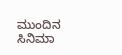ಮುಂದಿನ ಸಿನಿಮಾ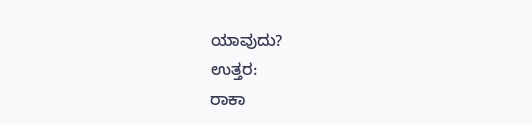ಯಾವುದು?
ಉತ್ತರ:
ರಾಕಾ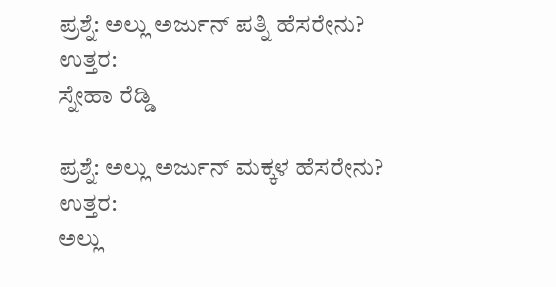ಪ್ರಶ್ನೆ: ಅಲ್ಲು ಅರ್ಜುನ್ ಪತ್ನಿ ಹೆಸರೇನು?
ಉತ್ತರ:
ಸ್ನೇಹಾ ರೆಡ್ಡಿ

ಪ್ರಶ್ನೆ: ಅಲ್ಲು ಅರ್ಜುನ್ ಮಕ್ಕಳ ಹೆಸರೇನು?
ಉತ್ತರ:
ಅಲ್ಲು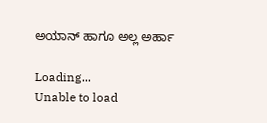ಅಯಾನ್ ಹಾಗೂ ಅಲ್ಲ ಅರ್ಹಾ

Loading...
Unable to load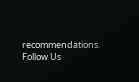recommendations.
Follow Us